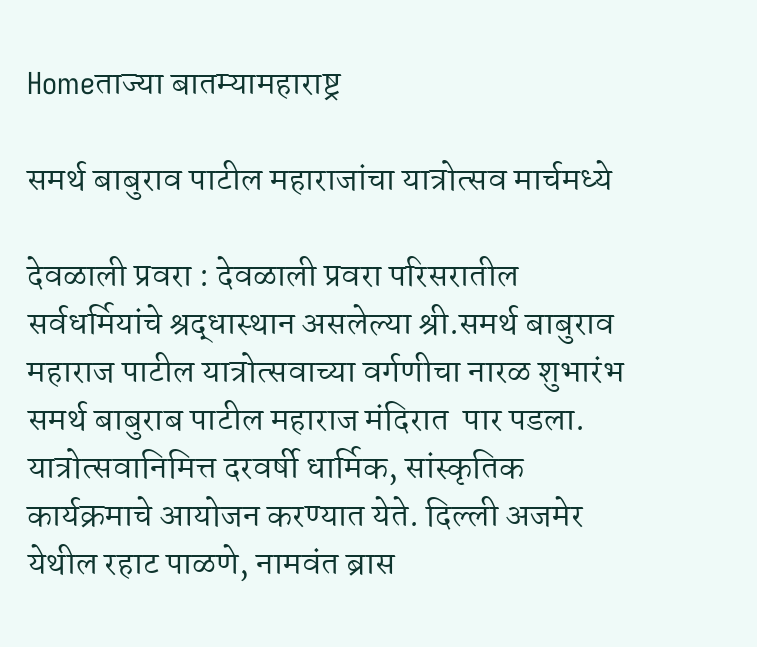Homeताज्या बातम्यामहाराष्ट्र

समर्थ बाबुराव पाटील महाराजांचा यात्रोत्सव मार्चमध्ये

देवळाली प्रवरा : देवळाली प्रवरा परिसरातील सर्वधर्मियांचे श्रद्धास्थान असलेल्या श्री.समर्थ बाबुराव महाराज पाटील यात्रोत्सवाच्या वर्गणीचा नारळ शुभारंभ समर्थ बाबुराब पाटील महाराज मंदिरात  पार पडला. यात्रोत्सवानिमित्त दरवर्षी धार्मिक, सांस्कृतिक कार्यक्रमाचे आयोजन करण्यात येते. दिल्ली अजमेर येथील रहाट पाळणे, नामवंत ब्रास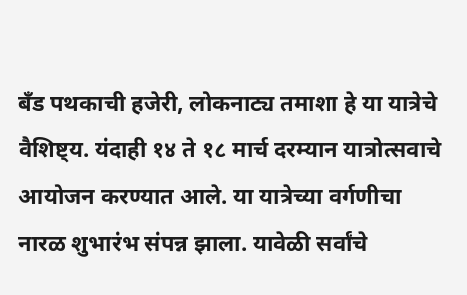बँड पथकाची हजेरी, लोकनाट्य तमाशा हे या यात्रेचे वैशिष्ट्य. यंदाही १४ ते १८ मार्च दरम्यान यात्रोत्सवाचे आयोजन करण्यात आले. या यात्रेच्या वर्गणीचा नारळ शुभारंभ संपन्न झाला. यावेळी सर्वांचे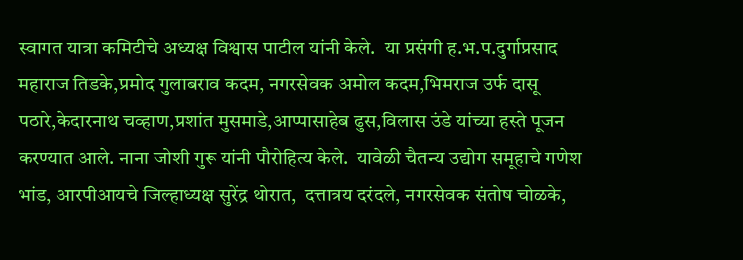स्वागत यात्रा कमिटीचे अध्यक्ष विश्वास पाटील यांनी केले.  या प्रसंगी ह.भ.प.दुर्गाप्रसाद महाराज तिडके,प्रमोद गुलाबराव कदम, नगरसेवक अमोल कदम,भिमराज उर्फ दासू पठारे,केदारनाथ चव्हाण,प्रशांत मुसमाडे,आप्पासाहेब ढुस,विलास उंडे यांच्या हस्ते पूजन करण्यात आले. नाना जोशी गुरू यांनी पौरोहित्य केले.  यावेळी चैतन्य उद्योग समूहाचे गणेश भांड, आरपीआयचे जिल्हाध्यक्ष सुरेंद्र थोरात,  दत्तात्रय दरंदले, नगरसेवक संतोष चोळके,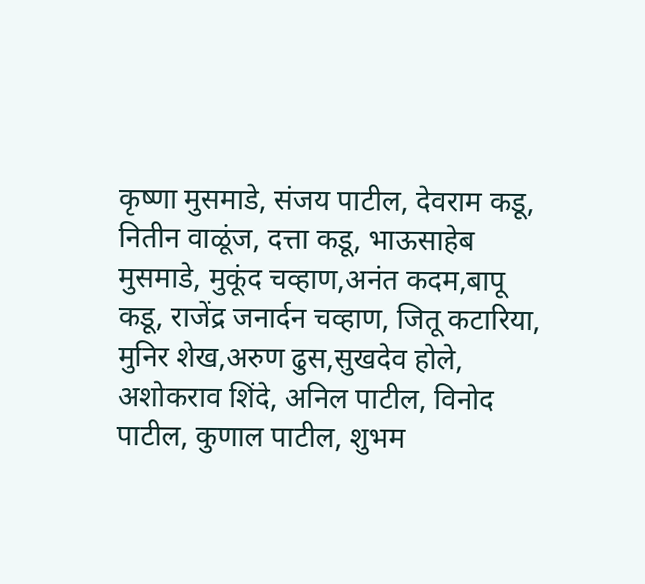कृष्णा मुसमाडे, संजय पाटील, देवराम कडू, नितीन वाळूंज, दत्ता कडू, भाऊसाहेब  मुसमाडे, मुकूंद चव्हाण,अनंत कदम,बापू कडू, राजेंद्र जनार्दन चव्हाण, जितू कटारिया, मुनिर शेख,अरुण ढुस,सुखदेव होले, अशोकराव शिंदे, अनिल पाटील, विनोद पाटील, कुणाल पाटील, शुभम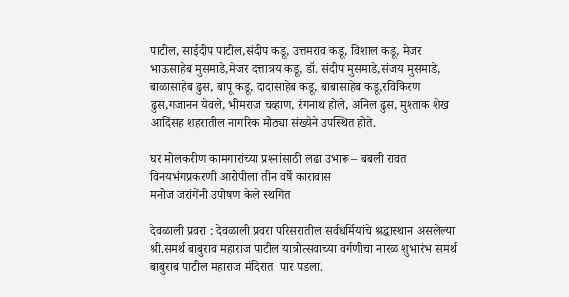पाटील, साईदीप पाटील,संदीप कडू, उत्तमराव कडू, विशाल कडू, मेजर भाऊसाहेब मुसमाडे,मेजर दत्तात्रय कडू, डॉ. संदीप मुसमाडे,संजय मुसमाडे, बाळासाहेब ढुस, बापू कडू, दादासाहेब कडू, बाबासाहेब कडू,रविकिरण ढुस,गजानन येवले, भीमराज चव्हाण, रंगनाथ होले, अनिल ढुस, मुश्ताक शेख आदिंसह शहरातील नागरिक मोठ्या संख्येने उपस्थित होते.

घर मोलकरीण कामगारांच्या प्रश्‍नांसाठी लढा उभारू – बबली रावत
विनयभंगप्रकरणी आरोपीला तीन वर्षे कारावास
मनोज जरांगेंनी उपोषण केले स्थगित

देवळाली प्रवरा : देवळाली प्रवरा परिसरातील सर्वधर्मियांचे श्रद्धास्थान असलेल्या श्री.समर्थ बाबुराव महाराज पाटील यात्रोत्सवाच्या वर्गणीचा नारळ शुभारंभ समर्थ बाबुराब पाटील महाराज मंदिरात  पार पडला.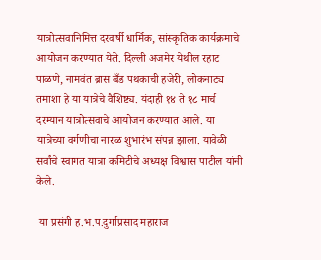यात्रोत्सवानिमित्त दरवर्षी धार्मिक, सांस्कृतिक कार्यक्रमाचे आयोजन करण्यात येते. दिल्ली अजमेर येथील रहाट पाळणे, नामवंत ब्रास बँड पथकाची हजेरी, लोकनाट्य तमाशा हे या यात्रेचे वैशिष्ट्य. यंदाही १४ ते १८ मार्च दरम्यान यात्रोत्सवाचे आयोजन करण्यात आले. या यात्रेच्या वर्गणीचा नारळ शुभारंभ संपन्न झाला. यावेळी सर्वांचे स्वागत यात्रा कमिटीचे अध्यक्ष विश्वास पाटील यांनी केले.

 या प्रसंगी ह.भ.प.दुर्गाप्रसाद महाराज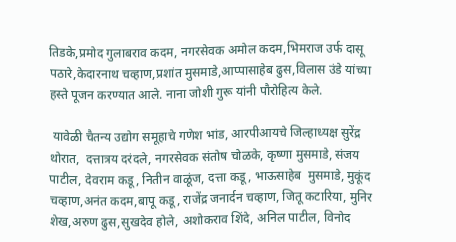तिडके,प्रमोद गुलाबराव कदम, नगरसेवक अमोल कदम,भिमराज उर्फ दासू पठारे,केदारनाथ चव्हाण,प्रशांत मुसमाडे,आप्पासाहेब ढुस,विलास उंडे यांच्या हस्ते पूजन करण्यात आले. नाना जोशी गुरू यांनी पौरोहित्य केले.

 यावेळी चैतन्य उद्योग समूहाचे गणेश भांड, आरपीआयचे जिल्हाध्यक्ष सुरेंद्र थोरात,  दत्तात्रय दरंदले, नगरसेवक संतोष चोळके, कृष्णा मुसमाडे, संजय पाटील, देवराम कडू, नितीन वाळूंज, दत्ता कडू, भाऊसाहेब  मुसमाडे, मुकूंद चव्हाण,अनंत कदम,बापू कडू, राजेंद्र जनार्दन चव्हाण, जितू कटारिया, मुनिर शेख,अरुण ढुस,सुखदेव होले, अशोकराव शिंदे, अनिल पाटील, विनोद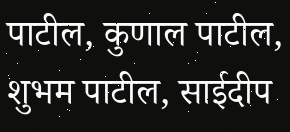पाटील, कुणाल पाटील, शुभम पाटील, साईदीप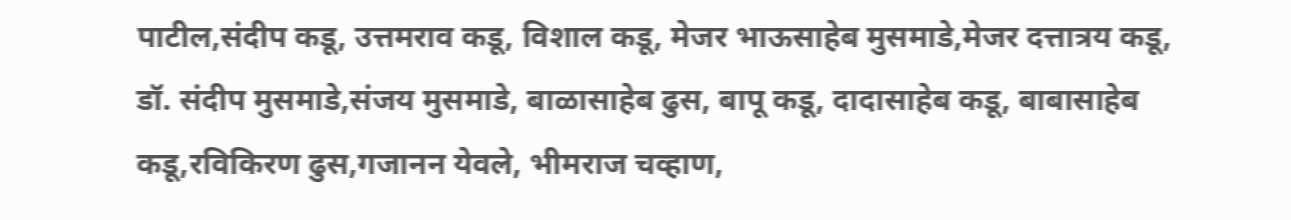पाटील,संदीप कडू, उत्तमराव कडू, विशाल कडू, मेजर भाऊसाहेब मुसमाडे,मेजर दत्तात्रय कडू, डॉ. संदीप मुसमाडे,संजय मुसमाडे, बाळासाहेब ढुस, बापू कडू, दादासाहेब कडू, बाबासाहेब कडू,रविकिरण ढुस,गजानन येवले, भीमराज चव्हाण,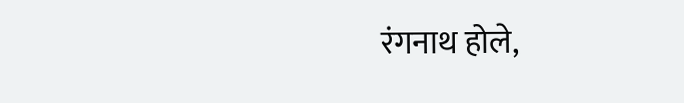रंगनाथ होले,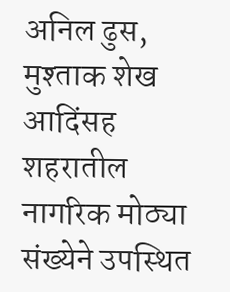अनिल ढुस, मुश्ताक शेख आदिंसह शहरातील नागरिक मोठ्या संख्येने उपस्थित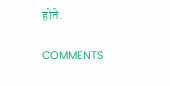होते.

COMMENTS